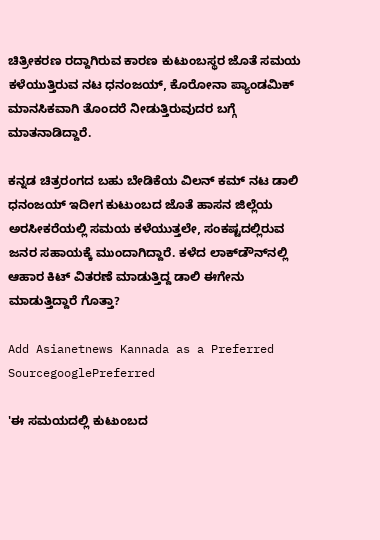ಚಿತ್ರೀಕರಣ ರದ್ದಾಗಿರುವ ಕಾರಣ ಕುಟುಂಬಸ್ಥರ ಜೊತೆ ಸಮಯ ಕಳೆಯುತ್ತಿರುವ ನಟ ಧನಂಜಯ್, ಕೊರೋನಾ ಪ್ಯಾಂಡಮಿಕ್ ಮಾನಸಿಕವಾಗಿ ತೊಂದರೆ ನೀಡುತ್ತಿರುವುದರ ಬಗ್ಗೆ ಮಾತನಾಡಿದ್ದಾರೆ.

ಕನ್ನಡ ಚಿತ್ರರಂಗದ ಬಹು ಬೇಡಿಕೆಯ ವಿಲನ್ ಕಮ್ ನಟ ಡಾಲಿ ಧನಂಜಯ್ ಇದೀಗ ಕುಟುಂಬದ ಜೊತೆ ಹಾಸನ ಜಿಲ್ಲೆಯ ಅರಸೀಕರೆಯಲ್ಲಿ ಸಮಯ ಕಳೆಯುತ್ತಲೇ, ಸಂಕಷ್ಟದಲ್ಲಿರುವ ಜನರ ಸಹಾಯಕ್ಕೆ ಮುಂದಾಗಿದ್ದಾರೆ. ಕಳೆದ ಲಾಕ್‌ಡೌನ್‌ನಲ್ಲಿ ಆಹಾರ ಕಿಟ್ ವಿತರಣೆ ಮಾಡುತ್ತಿದ್ದ ಡಾಲಿ ಈಗೇನು ಮಾಡುತ್ತಿದ್ದಾರೆ ಗೊತ್ತಾ?

Add Asianetnews Kannada as a Preferred SourcegooglePreferred

'ಈ ಸಮಯದಲ್ಲಿ ಕುಟುಂಬದ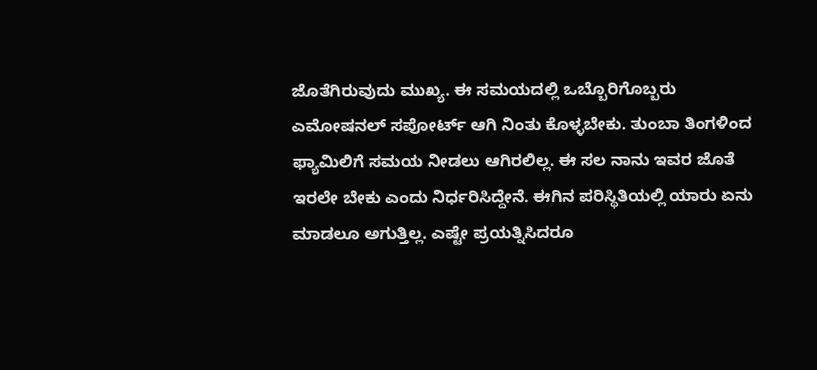ಜೊತೆಗಿರುವುದು ಮುಖ್ಯ. ಈ ಸಮಯದಲ್ಲಿ ಒಬ್ಬೊರಿಗೊಬ್ಬರು ಎಮೋಷನಲ್‌ ಸಪೋರ್ಟ್‌ ಆಗಿ ನಿಂತು ಕೊಳ್ಳಬೇಕು. ತುಂಬಾ ತಿಂಗಳಿಂದ ಫ್ಯಾಮಿಲಿಗೆ ಸಮಯ ನೀಡಲು ಆಗಿರಲಿಲ್ಲ. ಈ ಸಲ ನಾನು ಇವರ ಜೊತೆ ಇರಲೇ ಬೇಕು ಎಂದು ನಿರ್ಧರಿಸಿದ್ದೇನೆ. ಈಗಿನ ಪರಿಸ್ಥಿತಿಯಲ್ಲಿ ಯಾರು ಏನು ಮಾಡಲೂ ಅಗುತ್ತಿಲ್ಲ. ಎಷ್ಟೇ ಪ್ರಯತ್ನಿಸಿದರೂ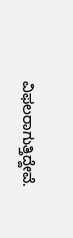ವಿಫಲರಾಗುತ್ತಿದ್ದೇವೆ.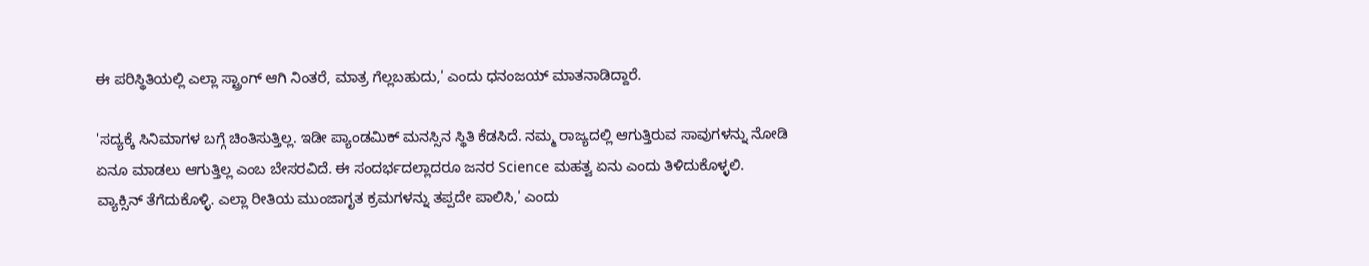ಈ ಪರಿಸ್ಥಿತಿಯಲ್ಲಿ ಎಲ್ಲಾ ಸ್ಟ್ರಾಂಗ್ ಆಗಿ ನಿಂತರೆ, ಮಾತ್ರ ಗೆಲ್ಲಬಹುದು,' ಎಂದು ಧನಂಜಯ್ ಮಾತನಾಡಿದ್ದಾರೆ.

'ಸದ್ಯಕ್ಕೆ ಸಿನಿಮಾಗಳ ಬಗ್ಗೆ ಚಿಂತಿಸುತ್ತಿಲ್ಲ. ಇಡೀ ಪ್ಯಾಂಡಮಿಕ್‌ ಮನಸ್ಸಿನ ಸ್ಥಿತಿ ಕೆಡಸಿದೆ. ನಮ್ಮ ರಾಜ್ಯದಲ್ಲಿ ಆಗುತ್ತಿರುವ ಸಾವುಗಳನ್ನು ನೋಡಿ ಏನೂ ಮಾಡಲು ಆಗುತ್ತಿಲ್ಲ ಎಂಬ ಬೇಸರವಿದೆ. ಈ ಸಂದರ್ಭದಲ್ಲಾದರೂ ಜನರ Science ಮಹತ್ವ ಏನು ಎಂದು ತಿಳಿದುಕೊಳ್ಳಲಿ. ವ್ಯಾಕ್ಸಿನ್ ತೆಗೆದುಕೊಳ್ಳಿ. ಎಲ್ಲಾ ರೀತಿಯ ಮುಂಜಾಗೃತ ಕ್ರಮಗಳನ್ನು ತಪ್ಪದೇ ಪಾಲಿಸಿ,' ಎಂದು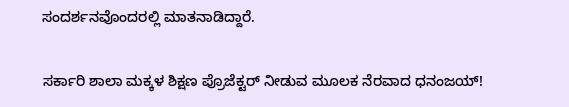ಸಂದರ್ಶನವೊಂದರಲ್ಲಿ ಮಾತನಾಡಿದ್ದಾರೆ.

ಸರ್ಕಾರಿ ಶಾಲಾ ಮಕ್ಕಳ ಶಿಕ್ಷಣ ಪ್ರೊಜೆಕ್ಟರ್ ನೀಡುವ ಮೂಲಕ ನೆರವಾದ ಧನಂಜಯ್!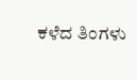ಕಳೆದ ತಿಂಗಳು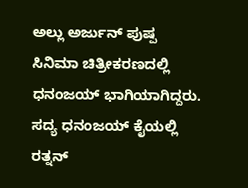ಅಲ್ಲು ಅರ್ಜುನ್ ಪುಷ್ಪ ಸಿನಿಮಾ ಚಿತ್ರೀಕರಣದಲ್ಲಿ ಧನಂಜಯ್ ಭಾಗಿಯಾಗಿದ್ದರು. ಸದ್ಯ ಧನಂಜಯ್ ಕೈಯಲ್ಲಿ ರತ್ನನ್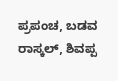ಪ್ರಪಂಚ, ಬಡವ ರಾಸ್ಕಲ್, ಶಿವಪ್ಪ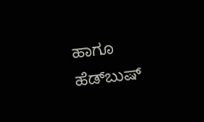ಹಾಗೂ ಹೆಡ್‌ಬುಷ್‌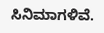ಸಿನಿಮಾಗಳಿವೆ.